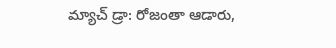మ్యాచ్ డ్రా: రోజంతా ఆడారు,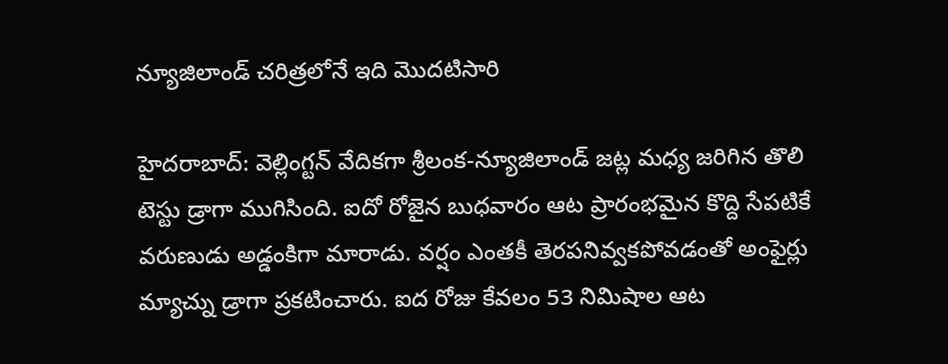న్యూజిలాండ్ చరిత్రలోనే ఇది మొదటిసారి

హైదరాబాద్: వెల్లింగ్టన్ వేదికగా శ్రీలంక-న్యూజిలాండ్ జట్ల మధ్య జరిగిన తొలి టెస్టు డ్రాగా ముగిసింది. ఐదో రోజైన బుధవారం ఆట ప్రారంభమైన కొద్ది సేపటికే వరుణుడు అడ్డంకిగా మారాడు. వర్షం ఎంతకీ తెరపనివ్వకపోవడంతో అంఫైర్లు మ్యాచ్ను డ్రాగా ప్రకటించారు. ఐద రోజు కేవలం 53 నిమిషాల ఆట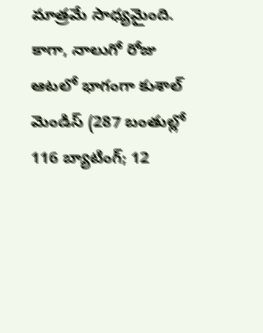మాత్రమే సాధ్యమైంది.
కాగా, నాలుగో రోజు ఆటలో భాగంగా కుశాల్ మెండిస్ (287 బంతుల్లో 116 బ్యాటింగ్; 12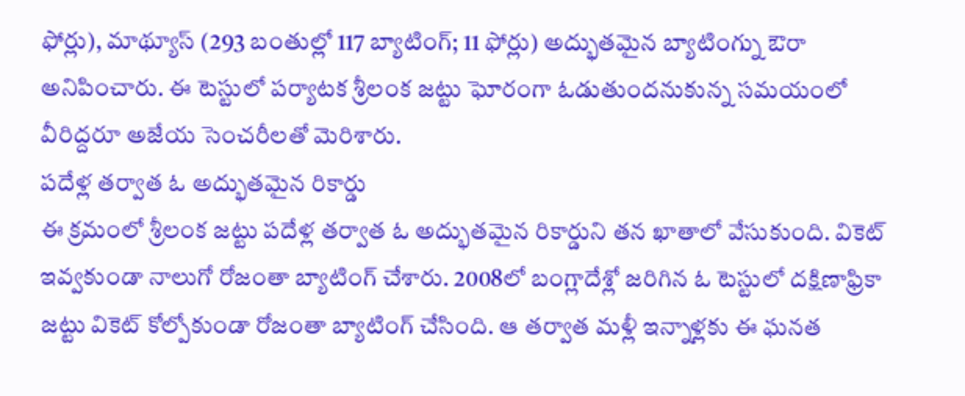ఫోర్లు), మాథ్యూస్ (293 బంతుల్లో 117 బ్యాటింగ్; 11 ఫోర్లు) అద్భుతమైన బ్యాటింగ్ను ఔరా అనిపించారు. ఈ టెస్టులో పర్యాటక శ్రీలంక జట్టు ఘోరంగా ఓడుతుందనుకున్న సమయంలో వీరిద్దరూ అజేయ సెంచరీలతో మెరిశారు.
పదేళ్ల తర్వాత ఓ అద్భుతమైన రికార్డు
ఈ క్రమంలో శ్రీలంక జట్టు పదేళ్ల తర్వాత ఓ అద్భుతమైన రికార్డుని తన ఖాతాలో వేసుకుంది. వికెట్ ఇవ్వకుండా నాలుగో రోజంతా బ్యాటింగ్ చేశారు. 2008లో బంగ్లాదేశ్లో జరిగిన ఓ టెస్టులో దక్షిణాఫ్రికా జట్టు వికెట్ కోల్పోకుండా రోజంతా బ్యాటింగ్ చేసింది. ఆ తర్వాత మళ్లీ ఇన్నాళ్లకు ఈ ఘనత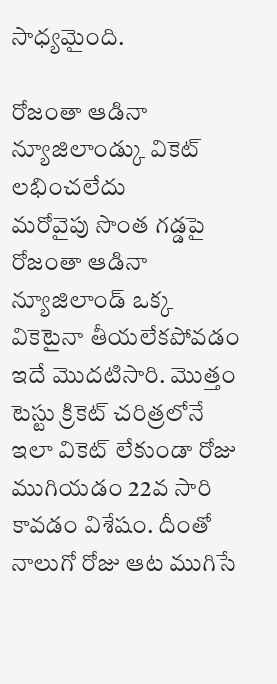సాధ్యమైంది.

రోజంతా ఆడినా న్యూజిలాండ్కు వికెట్ లభించలేదు
మరోవైపు సొంత గడ్డపై రోజంతా ఆడినా న్యూజిలాండ్ ఒక్క వికెటైనా తీయలేకపోవడం ఇదే మొదటిసారి. మొత్తం టెస్టు క్రికెట్ చరిత్రలోనే ఇలా వికెట్ లేకుండా రోజు ముగియడం 22వ సారి కావడం విశేషం. దీంతో నాలుగో రోజు ఆట ముగిసే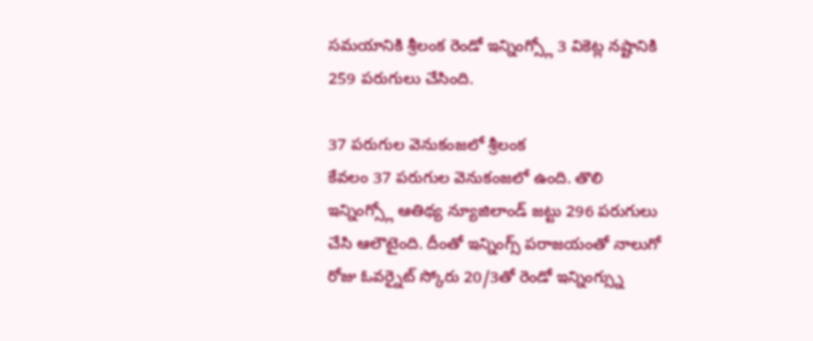సమయానికి శ్రీలంక రెండో ఇన్నింగ్స్లో 3 వికెట్ల నష్టానికి 259 పరుగులు చేసింది.

37 పరుగుల వెనుకంజలో శ్రీలంక
కేవలం 37 పరుగుల వెనుకంజలో ఉంది. తొలి ఇన్నింగ్స్లో ఆతిథ్య న్యూజిలాండ్ జట్టు 296 పరుగులు చేసి ఆలౌటైంది. దీంతో ఇన్నింగ్స్ పరాజయంతో నాలుగో రోజు ఓవర్నైట్ స్కోరు 20/3తో రెండో ఇన్నింగ్స్ను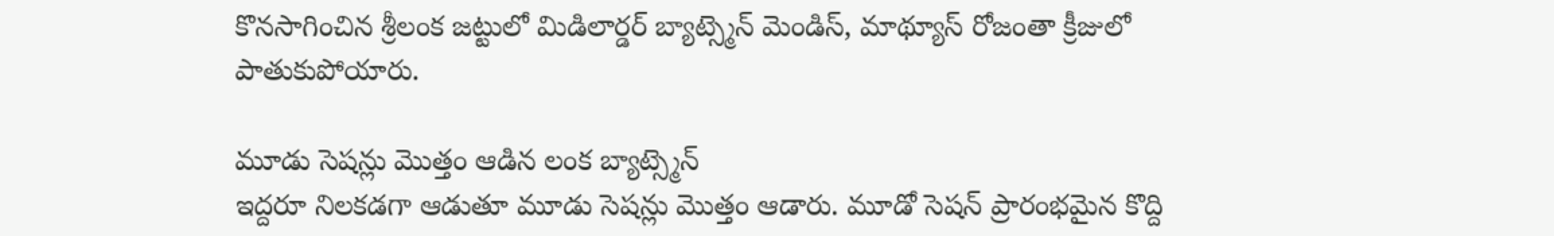కొనసాగించిన శ్రీలంక జట్టులో మిడిలార్డర్ బ్యాట్స్మెన్ మెండిస్, మాథ్యూస్ రోజంతా క్రీజులో పాతుకుపోయారు.

మూడు సెషన్లు మొత్తం ఆడిన లంక బ్యాట్స్మెన్
ఇద్దరూ నిలకడగా ఆడుతూ మూడు సెషన్లు మొత్తం ఆడారు. మూడో సెషన్ ప్రారంభమైన కొద్ది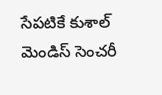సేపటికే కుశాల్ మెండిస్ సెంచరీ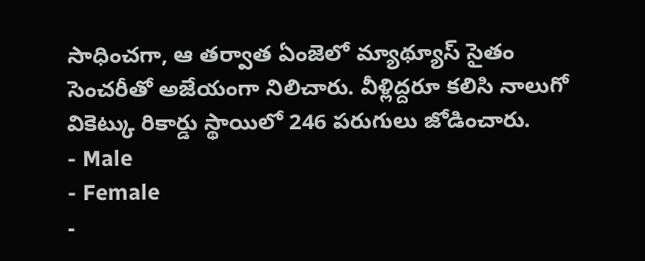సాధించగా, ఆ తర్వాత ఏంజెలో మ్యాథ్యూస్ సైతం సెంచరీతో అజేయంగా నిలిచారు. వీళ్లిద్దరూ కలిసి నాలుగో వికెట్కు రికార్డు స్థాయిలో 246 పరుగులు జోడించారు.
- Male
- Female
-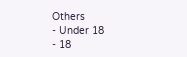Others
- Under 18
- 18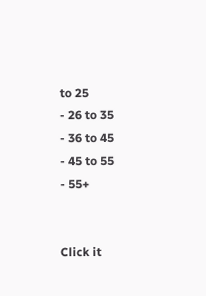to 25
- 26 to 35
- 36 to 45
- 45 to 55
- 55+


Click it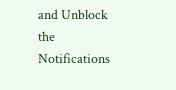and Unblock the Notifications